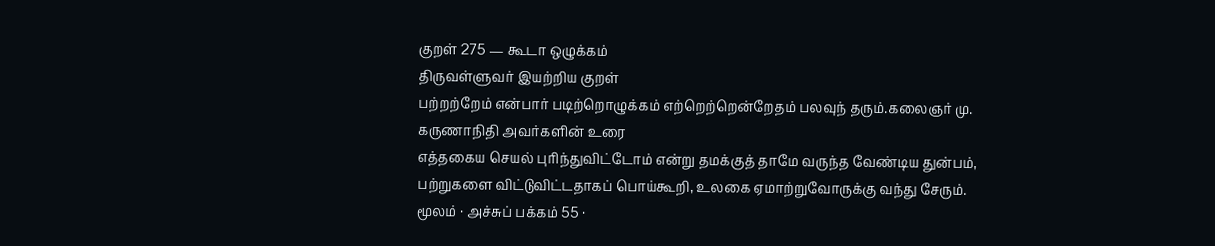குறள் 275 — கூடா ஒழுக்கம்
திருவள்ளுவர் இயற்றிய குறள்
பற்றற்றேம் என்பார் படிற்றொழுக்கம் எற்றெற்றென்றேதம் பலவுந் தரும்.கலைஞர் மு. கருணாநிதி அவர்களின் உரை
எத்தகைய செயல் புரிந்துவிட்டோம் என்று தமக்குத் தாமே வருந்த வேண்டிய துன்பம், பற்றுகளை விட்டுவிட்டதாகப் பொய்கூறி, உலகை ஏமாற்றுவோருக்கு வந்து சேரும்.
மூலம் · அச்சுப் பக்கம் 55 ·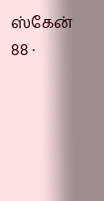ஸ்கேன் 88 ·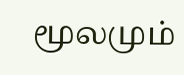மூலமும்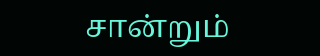சான்றும்